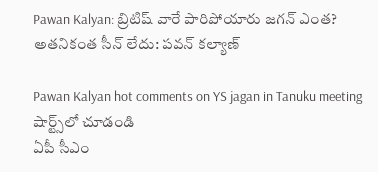Pawan Kalyan: బ్రిటిష్ వారే పారిపోయారు జగన్ ఎంత? అతనికంత సీన్ లేదు: పవన్ కల్యాణ్

Pawan Kalyan hot comments on YS jagan in Tanuku meeting
షార్ట్స్‌లో చూడండి
ఏపీ సీఎం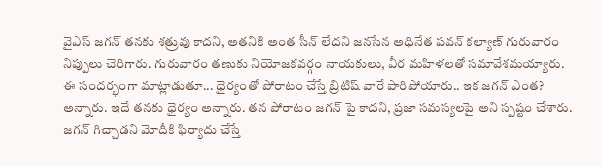వైఎస్ జగన్ తనకు శత్రువు కాదని, అతనికి అంత సీన్ లేదని జనసేన అధినేత పవన్ కల్యాణ్ గురువారం నిప్పులు చెరిగారు. గురువారం తణుకు నియోజకవర్గం నాయకులు, వీర మహిళలతో సమావేశమయ్యారు. ఈ సందర్భంగా మాట్లాడుతూ... ధైర్యంతో పోరాటం చేస్తే బ్రిటిష్ వారే పారిపోయారు.. ఇక జగన్ ఎంత? అన్నారు. ఇదే తనకు ధైర్యం అన్నారు. తన పోరాటం జగన్ పై కాదని, ప్రజా సమస్యలపై అని స్పష్టం చేశారు. జగన్ గిచ్చాడని మోదీకి ఫిర్యాదు చేస్తే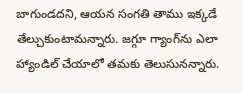బాగుండదని, ఆయన సంగతి తాము ఇక్కడే తేల్చుకుంటామన్నారు. జగ్గూ గ్యాంగ్‌ను ఎలా హ్యాండిల్ చేయాలో తమకు తెలుసునన్నారు.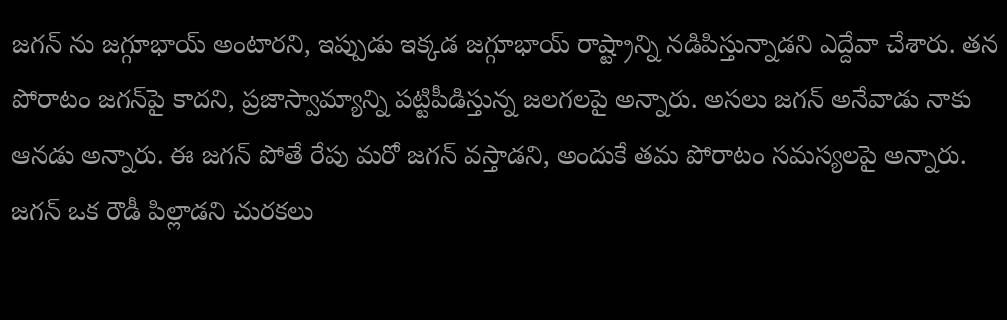జగన్ ను జగ్గూభాయ్ అంటారని, ఇప్పుడు ఇక్కడ జగ్గూభాయ్ రాష్ట్రాన్ని నడిపిస్తున్నాడని ఎద్దేవా చేశారు. తన పోరాటం జగన్‌పై కాదని, ప్రజాస్వామ్యాన్ని పట్టిపీడిస్తున్న జలగలపై అన్నారు. అసలు జగన్ అనేవాడు నాకు ఆనడు అన్నారు. ఈ జగన్ పోతే రేపు మరో జగన్ వస్తాడని, అందుకే తమ పోరాటం సమస్యలపై అన్నారు. జగన్ ఒక రౌడీ పిల్లాడని చురకలు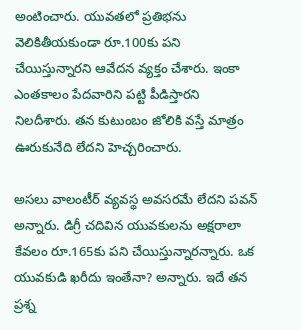అంటించారు. యువతలో ప్రతిభను వెలికితీయకుండా రూ.100కు పని చేయిస్తున్నారని ఆవేదన వ్యక్తం చేశారు. ఇంకా ఎంతకాలం పేదవారిని పట్టి పీడిస్తారని నిలదీశారు. తన కుటుంబం జోలికి వస్తే మాత్రం ఊరుకునేది లేదని హెచ్చరించారు.

అసలు వాలంటీర్ వ్యవస్థ అవసరమే లేదని పవన్ అన్నారు. డిగ్రీ చదివిన యువకులను అక్షరాలా కేవలం రూ.165కు పని చేయిస్తున్నారన్నారు. ఒక యువకుడి ఖరీదు ఇంతేనా? అన్నారు. ఇదే తన ప్రశ్న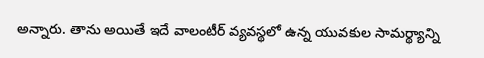అన్నారు. తాను అయితే ఇదే వాలంటీర్ వ్యవస్థలో ఉన్న యువకుల సామర్థ్యాన్ని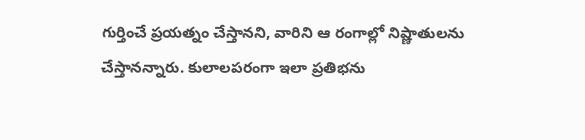గుర్తించే ప్రయత్నం చేస్తానని, వారిని ఆ రంగాల్లో నిష్ణాతులను చేస్తానన్నారు. కులాలపరంగా ఇలా ప్రతిభను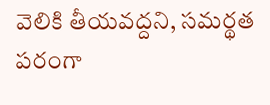వెలికి తీయవద్దని, సమర్థత పరంగా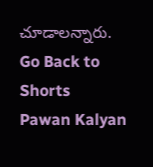చూడాలన్నారు.
Go Back to Shorts
Pawan Kalyan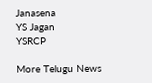Janasena
YS Jagan
YSRCP

More Telugu News